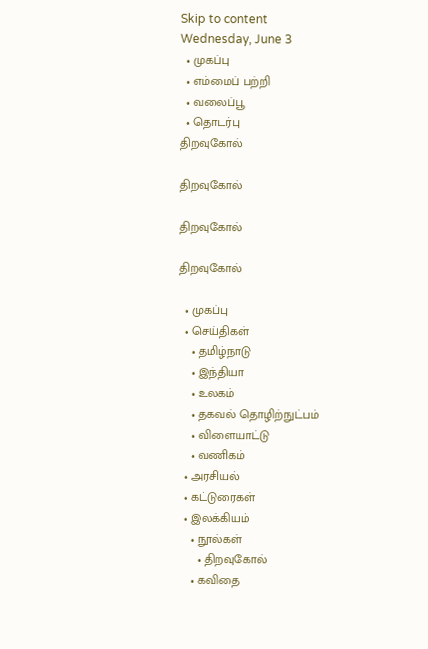Skip to content
Wednesday, June 3
  • முகப்பு
  • எம்மைப் பற்றி
  • வலைப்பூ
  • தொடர்பு
திறவுகோல்

திறவுகோல்

திறவுகோல்

திறவுகோல்

  • முகப்பு
  • செய்திகள்
    • தமிழ்நாடு
    • இந்தியா
    • உலகம்
    • தகவல் தொழிற்நுட்பம்
    • விளையாட்டு
    • வணிகம்
  • அரசியல்
  • கட்டுரைகள்
  • இலக்கியம்
    • நூல்கள்
      • திறவுகோல்
    • கவிதை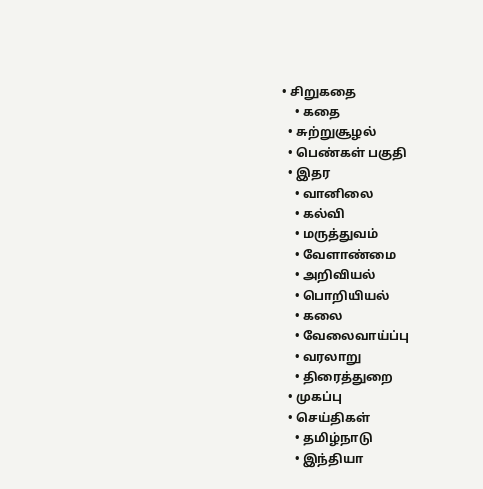• சிறுகதை
    • கதை
  • சுற்றுசூழல்
  • பெண்கள் பகுதி
  • இதர
    • வானிலை
    • கல்வி
    • மருத்துவம்
    • வேளாண்மை
    • அறிவியல்
    • பொறியியல்
    • கலை
    • வேலைவாய்ப்பு
    • வரலாறு
    • திரைத்துறை
  • முகப்பு
  • செய்திகள்
    • தமிழ்நாடு
    • இந்தியா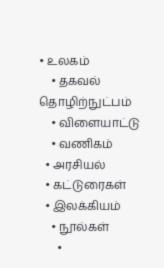• உலகம்
    • தகவல் தொழிற்நுட்பம்
    • விளையாட்டு
    • வணிகம்
  • அரசியல்
  • கட்டுரைகள்
  • இலக்கியம்
    • நூல்கள்
      •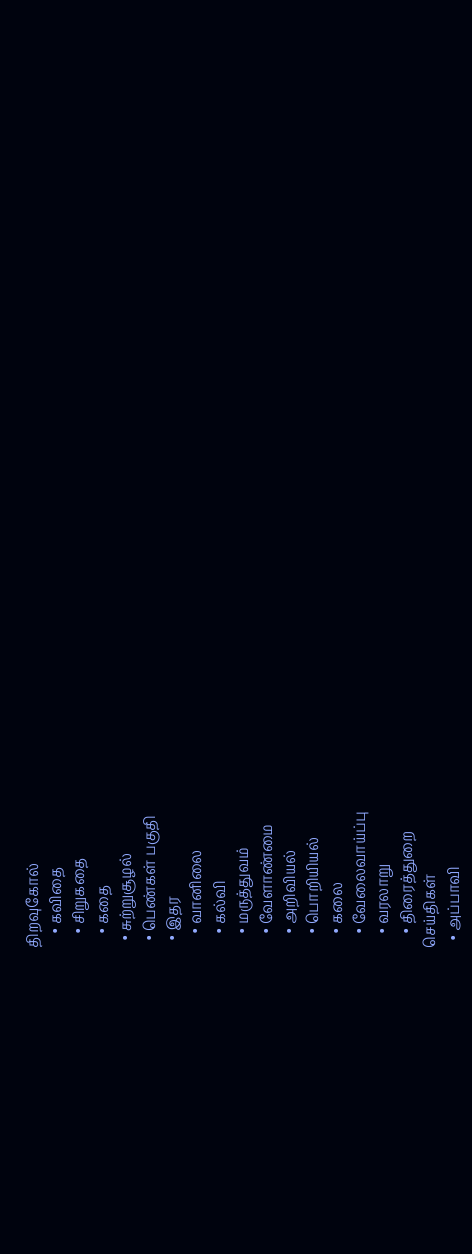திறவுகோல்
    • கவிதை
    • சிறுகதை
    • கதை
  • சுற்றுசூழல்
  • பெண்கள் பகுதி
  • இதர
    • வானிலை
    • கல்வி
    • மருத்துவம்
    • வேளாண்மை
    • அறிவியல்
    • பொறியியல்
    • கலை
    • வேலைவாய்ப்பு
    • வரலாறு
    • திரைத்துறை
செய்திகள்
  • அப்பாவி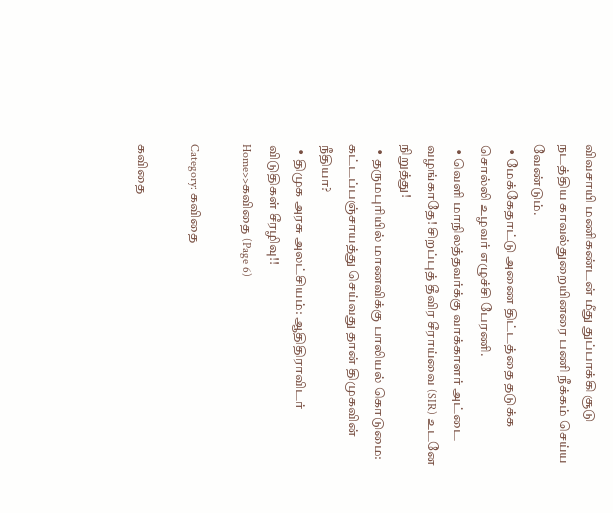விவசாயி மணிகண்டன் மீது துப்பாக்கி சூடு நடத்திய காவல்துறையினரை பணி நீக்கம் செய்ய வேண்டும்.
  • மேக்கேதாட்டு அணை திட்டத்தை தடுக்க சொல்லி உழவர் எழுச்சி பேரணி.
  • வெளி மாநிலத்தவர்க்கு வாக்காளர் அட்டை வழங்காதே! சிறப்புத் தீவிர சீராய்வை (SIR) உடனே நிறுத்து!
  • தருமபுரியில் மாணவிக்கு பாலியல் கொடுமை: கட்டப்பஞ்சாயத்து செய்வது தான் திமுகவின் நீதியா?
  • திமுக அரசு அலட்சியம்: ஆதிதிராவிடர் விடுதிகள் சீரழிவு!!
Home>>கவிதை (Page 6)

Category: கவிதை

கவிதை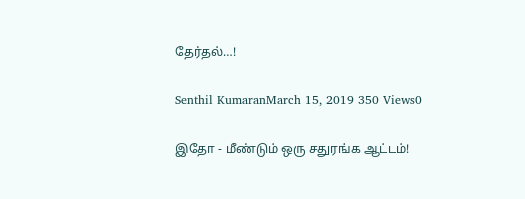தேர்தல்…!

Senthil KumaranMarch 15, 2019 350 Views0

இதோ - மீண்டும் ஒரு சதுரங்க ஆட்டம்!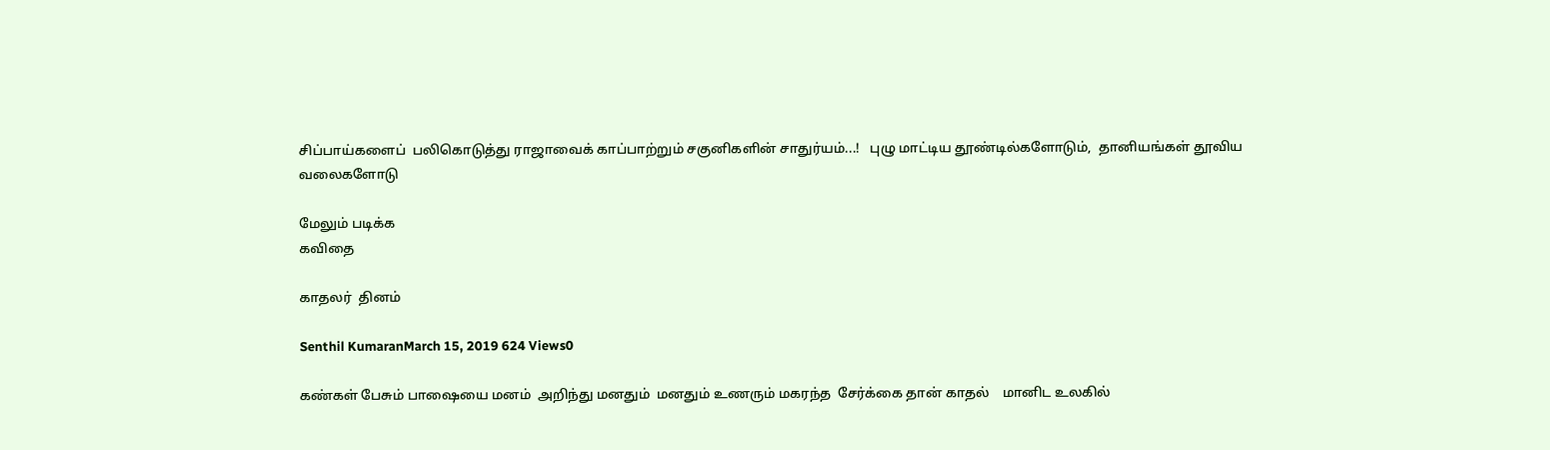சிப்பாய்களைப்  பலிகொடுத்து ராஜாவைக் காப்பாற்றும் சகுனிகளின் சாதுர்யம்...!   புழு மாட்டிய தூண்டில்களோடும்,  தானியங்கள் தூவிய வலைகளோடு

மேலும் படிக்க
கவிதை

காதலர்  தினம்

Senthil KumaranMarch 15, 2019 624 Views0

கண்கள் பேசும் பாஷையை மனம்  அறிந்து மனதும்  மனதும் உணரும் மகரந்த  சேர்க்கை தான் காதல்    மானிட உலகில்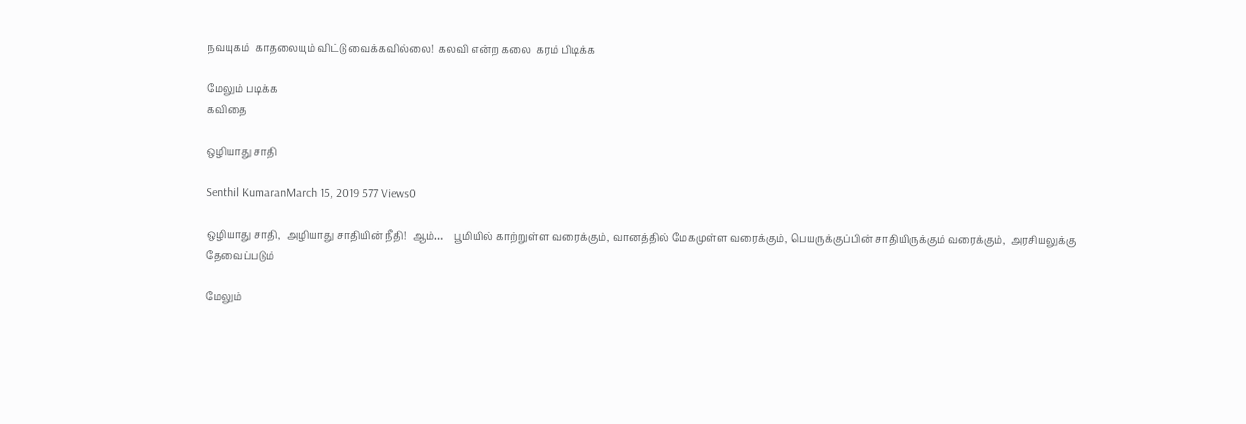நவயுகம்  காதலையும் விட்டு வைக்கவில்லை!  கலவி என்ற கலை  கரம் பிடிக்க

மேலும் படிக்க
கவிதை

ஒழியாது சாதி

Senthil KumaranMarch 15, 2019 577 Views0

ஒழியாது சாதி,  அழியாது சாதியின் நீதி!  ஆம்…    பூமியில் காற்றுள்ள வரைக்கும், வானத்தில் மேகமுள்ள வரைக்கும், பெயருக்குப்பின் சாதியிருக்கும் வரைக்கும்,  அரசியலுக்கு தேவைப்படும்

மேலும்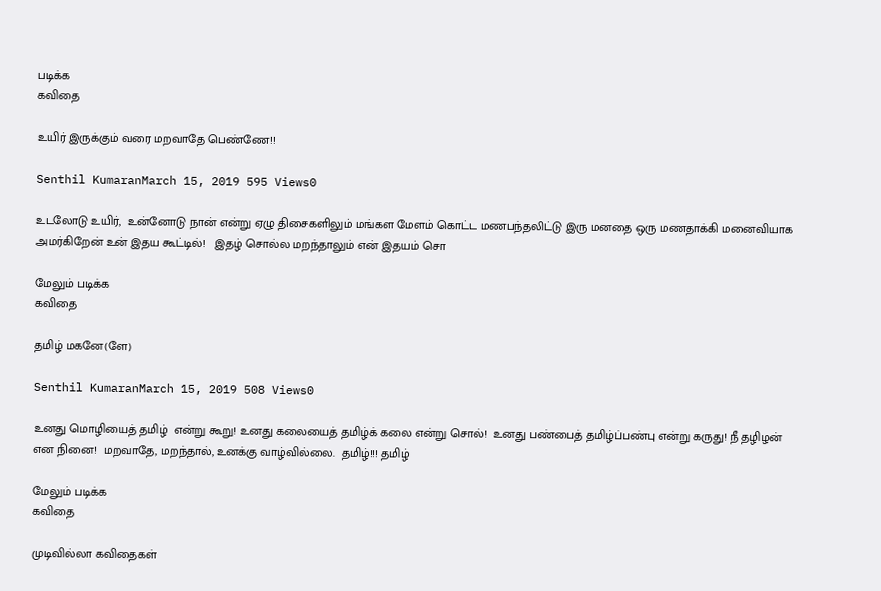படிக்க
கவிதை

உயிர் இருக்கும் வரை மறவாதே பெண்ணே!!

Senthil KumaranMarch 15, 2019 595 Views0

உடலோடு உயிர்,  உன்னோடு நான் என்று ஏழு திசைகளிலும் மங்கள மேளம் கொட்ட மணபந்தலிட்டு இரு மனதை ஒரு மணதாக்கி மனைவியாக அமர்கிறேன் உன் இதய கூட்டில்!   இதழ் சொல்ல மறந்தாலும் என் இதயம் சொ

மேலும் படிக்க
கவிதை

தமிழ் மகனே(ளே)

Senthil KumaranMarch 15, 2019 508 Views0

உனது மொழியைத் தமிழ்  என்று கூறு! உனது கலையைத் தமிழ்க் கலை என்று சொல்!  உனது பண்பைத் தமிழ்ப்பண்பு என்று கருது! நீ தழிழன் என நினை!  மறவாதே, மறந்தால், உனக்கு வாழ்வில்லை.  தமிழ்!!! தமிழ்

மேலும் படிக்க
கவிதை

முடிவில்லா கவிதைகள்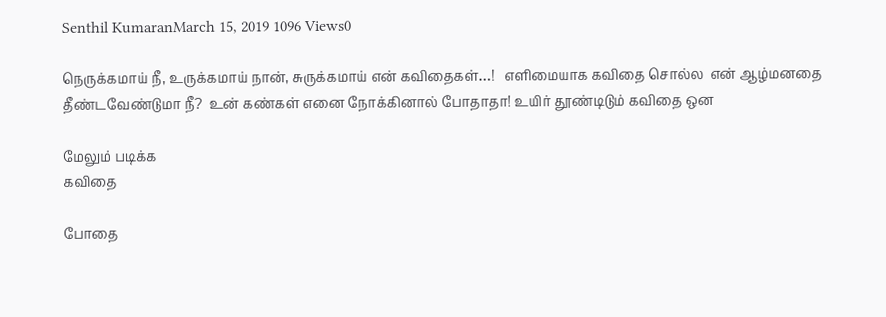Senthil KumaranMarch 15, 2019 1096 Views0

நெருக்கமாய் நீ, உருக்கமாய் நான், சுருக்கமாய் என் கவிதைகள்…!   எளிமையாக கவிதை சொல்ல  என் ஆழ்மனதை தீண்டவேண்டுமா நீ?  உன் கண்கள் எனை நோக்கினால் போதாதா! உயிர் தூண்டிடும் கவிதை ஒன

மேலும் படிக்க
கவிதை

போதை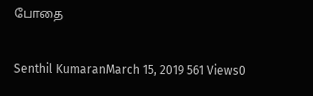போதை

Senthil KumaranMarch 15, 2019 561 Views0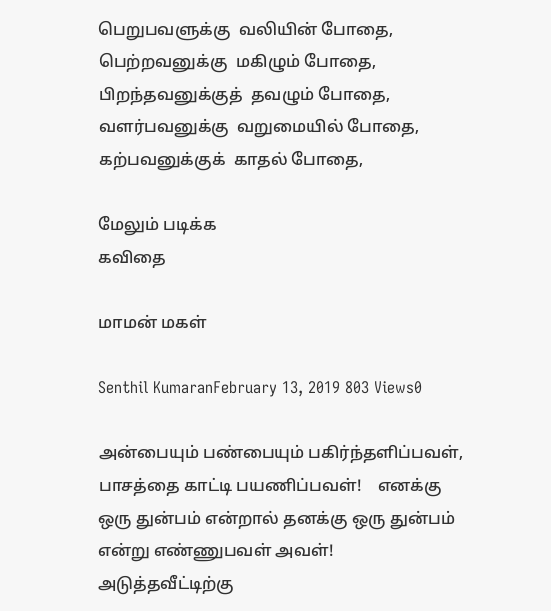பெறுபவளுக்கு  வலியின் போதை,    பெற்றவனுக்கு  மகிழும் போதை,    பிறந்தவனுக்குத்  தவழும் போதை,    வளர்பவனுக்கு  வறுமையில் போதை,    கற்பவனுக்குக்  காதல் போதை,

மேலும் படிக்க
கவிதை

மாமன் மகள்

Senthil KumaranFebruary 13, 2019 803 Views0

அன்பையும் பண்பையும் பகிர்ந்தளிப்பவள்,  பாசத்தை காட்டி பயணிப்பவள்!    எனக்கு ஒரு துன்பம் என்றால் தனக்கு ஒரு துன்பம் என்று எண்ணுபவள் அவள்!    அடுத்தவீட்டிற்கு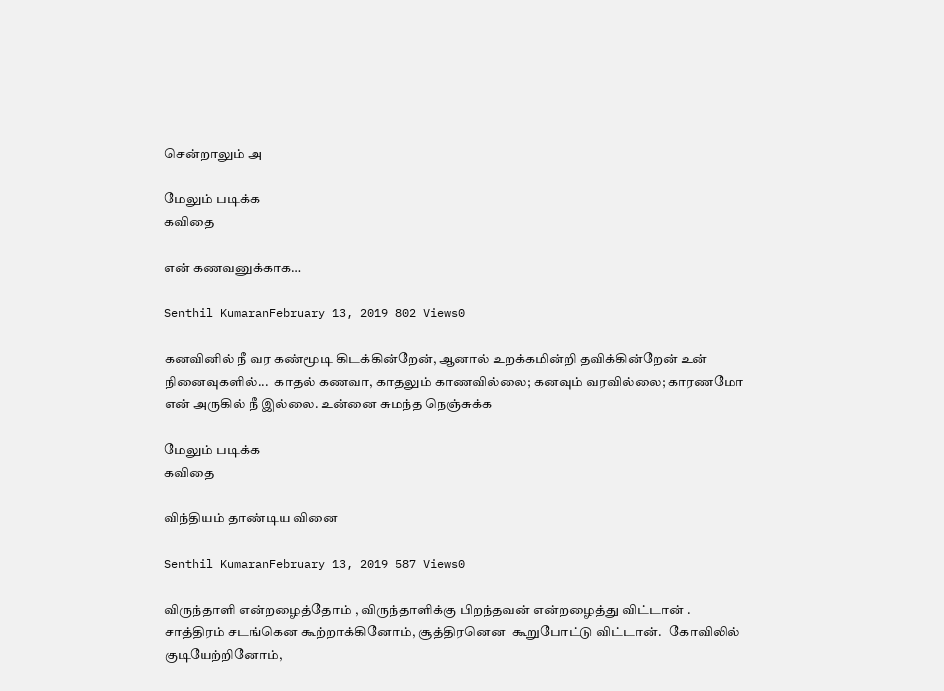சென்றாலும் அ

மேலும் படிக்க
கவிதை

என் கணவனுக்காக…

Senthil KumaranFebruary 13, 2019 802 Views0

கனவினில் நீ வர கண்மூடி கிடக்கின்றேன், ஆனால் உறக்கமின்றி தவிக்கின்றேன் உன் நினைவுகளில்...  காதல் கணவா, காதலும் காணவில்லை; கனவும் வரவில்லை; காரணமோ என் அருகில் நீ இல்லை. உன்னை சுமந்த நெஞ்சுக்க

மேலும் படிக்க
கவிதை

விந்தியம் தாண்டிய வினை

Senthil KumaranFebruary 13, 2019 587 Views0

விருந்தாளி என்றழைத்தோம் , விருந்தாளிக்கு பிறந்தவன் என்றழைத்து விட்டான் .   சாத்திரம் சடங்கென கூற்றாக்கினோம், சூத்திரனென  கூறுபோட்டு விட்டான்.   கோவிலில் குடியேற்றினோம்,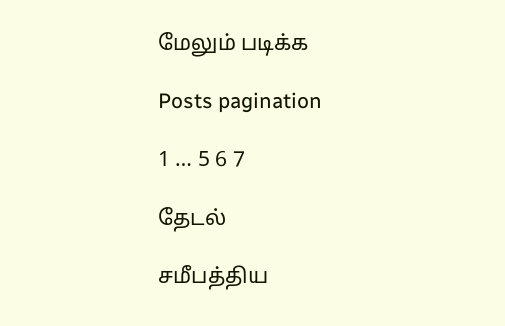மேலும் படிக்க

Posts pagination

1 … 5 6 7

தேடல்

சமீபத்திய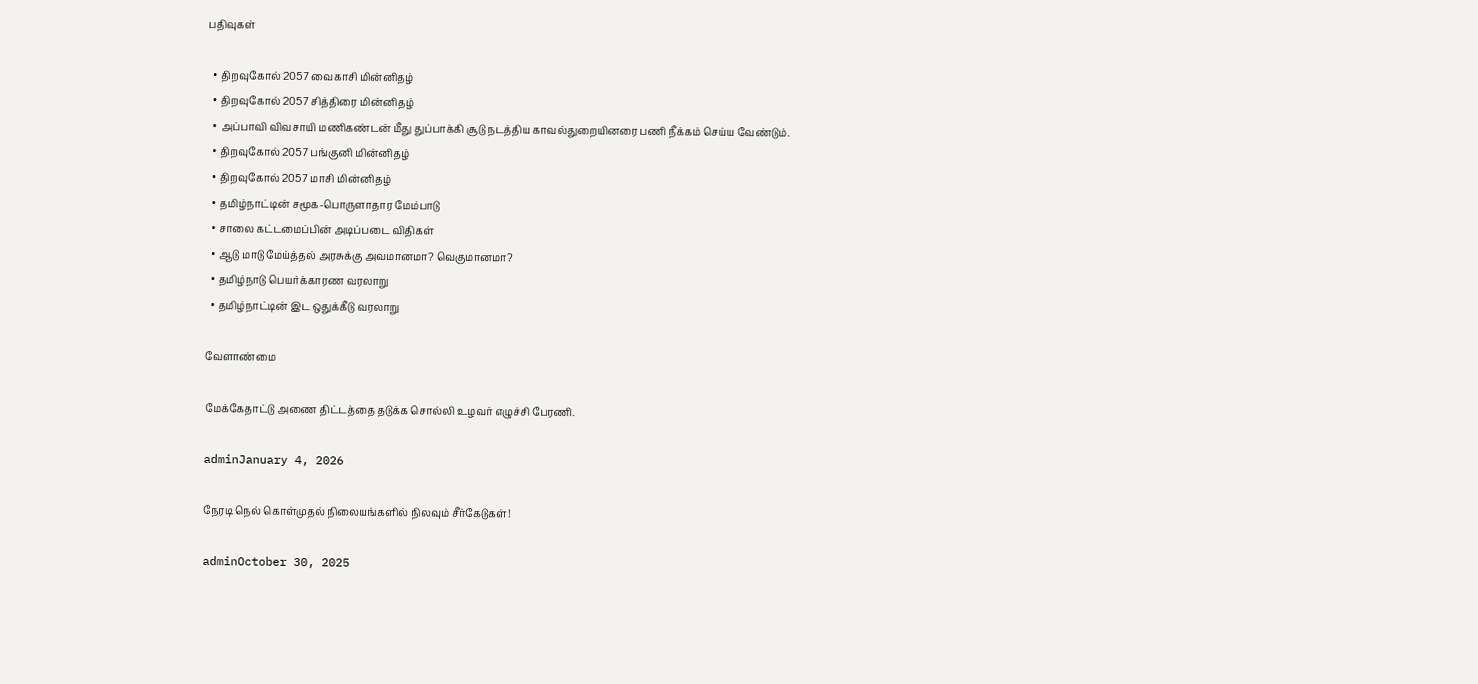பதிவுகள்

  • திறவுகோல் 2057 வைகாசி மின்னிதழ்
  • திறவுகோல் 2057 சித்திரை மின்னிதழ்
  • அப்பாவி விவசாயி மணிகண்டன் மீது துப்பாக்கி சூடு நடத்திய காவல்துறையினரை பணி நீக்கம் செய்ய வேண்டும்.
  • திறவுகோல் 2057 பங்குனி மின்னிதழ்
  • திறவுகோல் 2057 மாசி மின்னிதழ்
  • தமிழ்நாட்டின் சமூக-பொருளாதார மேம்பாடு
  • சாலை கட்டமைப்பின் அடிப்படை விதிகள்
  • ஆடு மாடு மேய்த்தல் அரசுக்கு அவமானமா? வெகுமானமா?
  • தமிழ்நாடு பெயர்க்காரண வரலாறு
  • தமிழ்நாட்டின் இட ஒதுக்கீடு வரலாறு

வேளாண்மை

மேக்கேதாட்டு அணை திட்டத்தை தடுக்க சொல்லி உழவர் எழுச்சி பேரணி.

adminJanuary 4, 2026

நேரடி நெல் கொள்முதல் நிலையங்களில் நிலவும் சீர்கேடுகள்!

adminOctober 30, 2025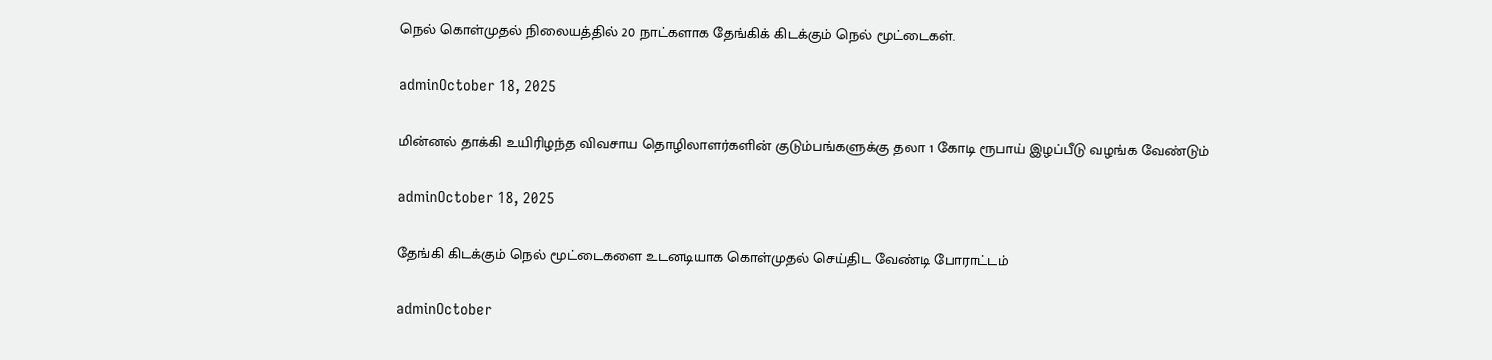நெல் கொள்முதல் நிலையத்தில் 20 நாட்களாக தேங்கிக் கிடக்கும் நெல் மூட்டைகள்.

adminOctober 18, 2025

மின்னல் தாக்கி உயிரிழந்த விவசாய தொழிலாளர்களின் குடும்பங்களுக்கு தலா 1 கோடி ரூபாய் இழப்பீடு வழங்க வேண்டும்

adminOctober 18, 2025

தேங்கி கிடக்கும் நெல் மூட்டைகளை உடனடியாக கொள்முதல் செய்திட வேண்டி போராட்டம்

adminOctober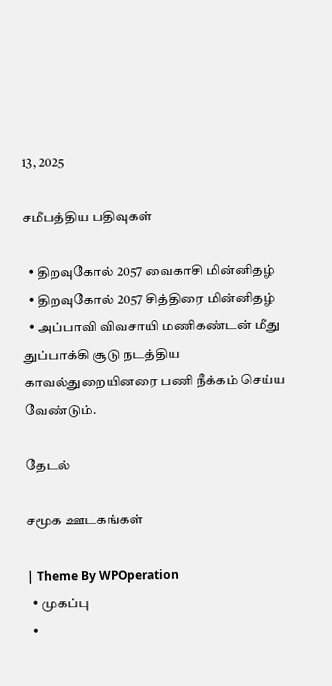13, 2025

சமீபத்திய பதிவுகள்

  • திறவுகோல் 2057 வைகாசி மின்னிதழ்
  • திறவுகோல் 2057 சித்திரை மின்னிதழ்
  • அப்பாவி விவசாயி மணிகண்டன் மீது துப்பாக்கி சூடு நடத்திய காவல்துறையினரை பணி நீக்கம் செய்ய வேண்டும்.

தேடல்

சமூக ஊடகங்கள்

| Theme By WPOperation
  • முகப்பு
  •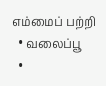எம்மைப் பற்றி
  • வலைப்பூ
  •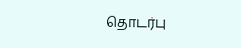தொடர்பு